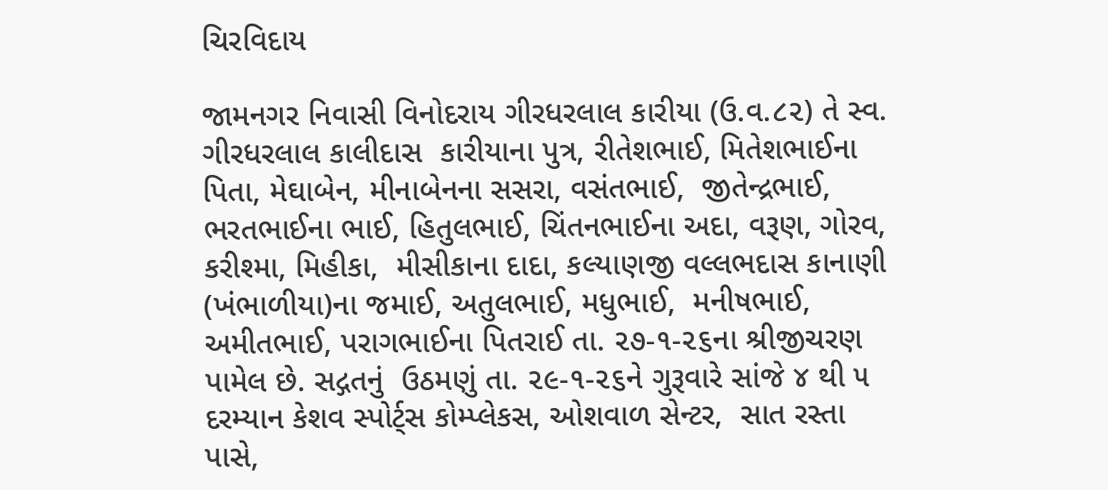ચિરવિદાય

જામનગર નિવાસી વિનોદરાય ગીરધરલાલ કારીયા (ઉ.વ.૮૨) તે સ્વ. ગીરધરલાલ કાલીદાસ  કારીયાના પુત્ર, રીતેશભાઈ, મિતેશભાઈના પિતા, મેઘાબેન, મીનાબેનના સસરા, વસંતભાઈ,  જીતેન્દ્રભાઈ, ભરતભાઈના ભાઈ, હિતુલભાઈ, ચિંતનભાઈના અદા, વરૂણ, ગોરવ, કરીશ્મા, મિહીકા,  મીસીકાના દાદા, કલ્યાણજી વલ્લભદાસ કાનાણી (ખંભાળીયા)ના જમાઈ, અતુલભાઈ, મધુભાઈ,  મનીષભાઈ, અમીતભાઈ, પરાગભાઈના પિતરાઈ તા. ૨૭-૧-૨૬ના શ્રીજીચરણ પામેલ છે. સદ્ગતનું  ઉઠમણું તા. ૨૯-૧-૨૬ને ગુરૂવારે સાંજે ૪ થી ૫ દરમ્યાન કેશવ સ્પોર્ટ્સ કોમ્પ્લેકસ, ઓશવાળ સેન્ટર,  સાત રસ્તા પાસે,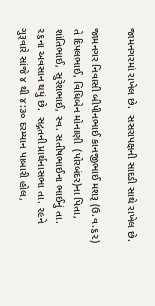જામનગરમાં રાખેલ છે.  સસરાપક્ષની સાદડી સાથે રાખેલ છે.

જામનગર નિવાસી બીપીનભાઈ કાનજીભાઈ મશરૂ (ઉ.વ.૬૨) તે દિપલભાઈ, વિધિબેન મોનાણી  (પોરબંદર)ના પિતા, શાંતિભાઈ, સુરેશભાઈ, સ્વ. સતીષભાઈના ભાઈનું તા. ૨૬ના અવસાન થયું છે.  સદ્ગતની પ્રાર્થનાસભા તા. ૨૯ને ગુરૂવારે સાંજે ૪ થી ૪:૩૦ દરમ્યાન પાબારી હોલ,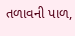તળાવની પાળ,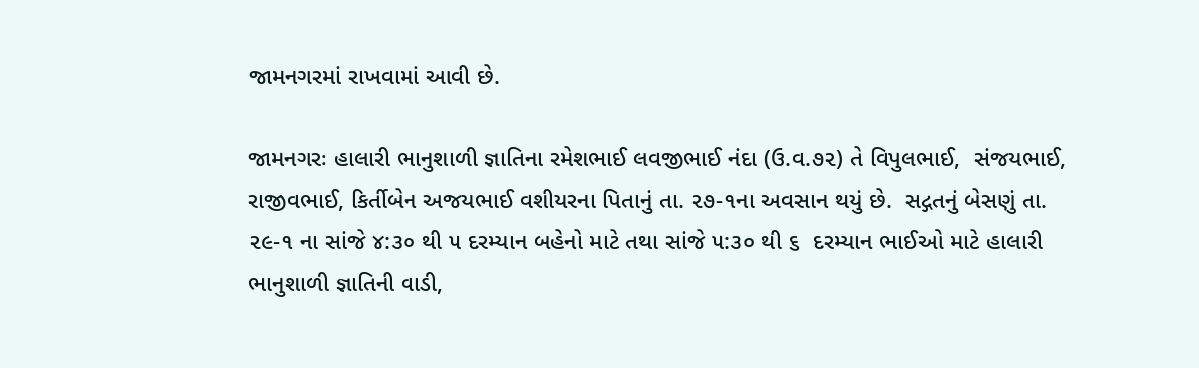જામનગરમાં રાખવામાં આવી છે.

જામનગરઃ હાલારી ભાનુશાળી જ્ઞાતિના રમેશભાઈ લવજીભાઈ નંદા (ઉ.વ.૭૨) તે વિપુલભાઈ,  સંજયભાઈ, રાજીવભાઈ, કિર્તીબેન અજયભાઈ વશીયરના પિતાનું તા. ૨૭-૧ના અવસાન થયું છે.  સદ્ગતનું બેસણું તા. ૨૯-૧ ના સાંજે ૪:૩૦ થી ૫ દરમ્યાન બહેનો માટે તથા સાંજે ૫:૩૦ થી ૬  દરમ્યાન ભાઈઓ માટે હાલારી ભાનુશાળી જ્ઞાતિની વાડી,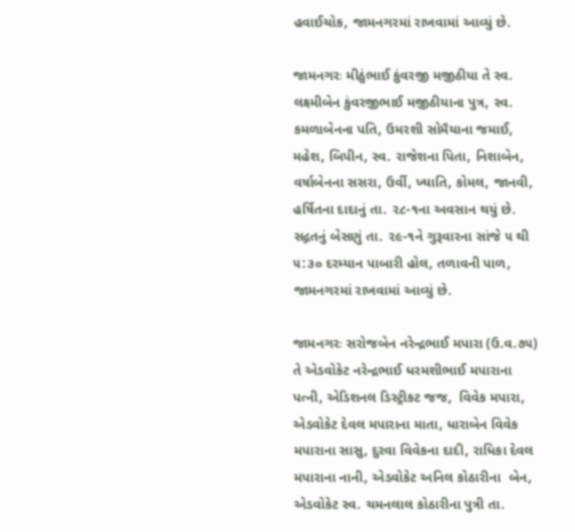હવાઈચોક, જામનગરમાં રાખવામાં આવ્યું છે.

જામનગરઃ મીઠુંભાઈ કુંવરજી મજીઠીયા તે સ્વ. લક્ષ્મીબેન કુંવરજીભાઈ મજીઠીયાના પુત્ર, સ્વ.  કમળાબેનના પતિ, ઉમરશી સોમૈયાના જમાઈ, મહેશ, બિપીન, સ્વ. રાજેશના પિતા, નિશાબેન,  વર્ષાબેનના સસરા, ઉર્વી, ખ્યાતિ, કોમલ, જાનવી, હર્ષિતના દાદાનું તા. ૨૮-૧ના અવસાન થયું છે.  સદ્ગતનું બેસણું તા. ૨૯-૧ને ગુરૂવારના સાંજે ૫ થી ૫:૩૦ દરમ્યાન પાબારી હોલ, તળાવની પાળ,  જામનગરમાં રાખવામાં આવ્યું છે.

જામનગરઃ સરોજબેન નરેન્દ્રભાઈ મપારા (ઉ.વ.૭૫) તે એડવોકેટ નરેન્દ્રભાઈ ધરમશીભાઈ મપારાના  પત્ની, એડિશનલ ડિસ્ટ્રીકટ જજ,  વિવેક મપારા, એડવોકેટ દેવલ મપારાના માતા, ધારાબેન વિવેક  મપારાના સાસુ, દુરવા વિવેકના દાદી, રાધિકા દેવલ મપારાના નાની, એડવોકેટ અનિલ કોઠારીના  બેન, એડવોકેટ સ્વ. ચમનલાલ કોઠારીના પુત્રી તા.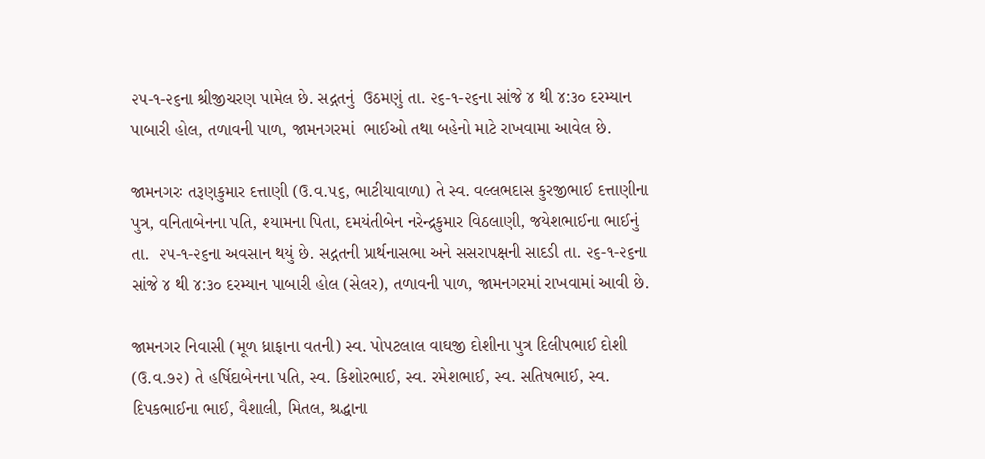૨૫-૧-૨૬ના શ્રીજીચરણ પામેલ છે. સદ્ગતનું  ઉઠમણું તા. ૨૬-૧-૨૬ના સાંજે ૪ થી ૪:૩૦ દરમ્યાન પાબારી હોલ, તળાવની પાળ, જામનગરમાં  ભાઈઓ તથા બહેનો માટે રાખવામા આવેલ છે.

જામનગરઃ તરૂણકુમાર દત્તાણી (ઉ.વ.૫૬, ભાટીયાવાળા) તે સ્વ. વલ્લભદાસ કુરજીભાઈ દત્તાણીના  પુત્ર, વનિતાબેનના પતિ, શ્યામના પિતા, દમયંતીબેન નરેન્દ્રકુમાર વિઠલાણી, જયેશભાઈના ભાઈનું તા.  ૨૫-૧-૨૬ના અવસાન થયું છે. સદ્ગતની પ્રાર્થનાસભા અને સસરાપક્ષની સાદડી તા. ૨૬-૧-૨૬ના  સાંજે ૪ થી ૪:૩૦ દરમ્યાન પાબારી હોલ (સેલર), તળાવની પાળ, જામનગરમાં રાખવામાં આવી છે.

જામનગર નિવાસી (મૂળ ધ્રાફાના વતની) સ્વ. પોપટલાલ વાઘજી દોશીના પુત્ર દિલીપભાઈ દોશી  (ઉ.વ.૭૨) તે હર્ષિદાબેનના પતિ, સ્વ. કિશોરભાઈ, સ્વ. રમેશભાઈ, સ્વ. સતિષભાઈ, સ્વ.  દિપકભાઈના ભાઈ, વૈશાલી, મિતલ, શ્રદ્ધાના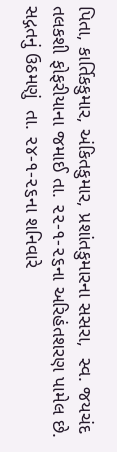પિતા, કાર્તિકકુમાર, અંકિતકુમાર, પ્રશાંતકુમારના સસરા,  સ્વ. જયચંદ તલકશી ફોફરીયાના જમાઈ તા. ૨૨-૧-૨૬ના અરિહંતશરણ પામેલ છે. સદ્ગતનું ઉઠમણું  તા. ૨૪-૧-૨૬ના શનિવારે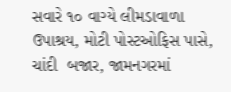સવારે ૧૦ વાગ્યે લીમડાવાળા ઉપાશ્રય, મોટી પોસ્ટઓફિસ પાસે, ચાંદી  બજાર, જામનગરમાં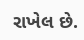રાખેલ છે.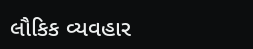લૌકિક વ્યવહાર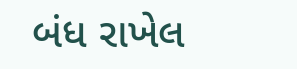બંધ રાખેલ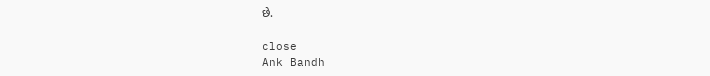છે.

close
Ank Bandh